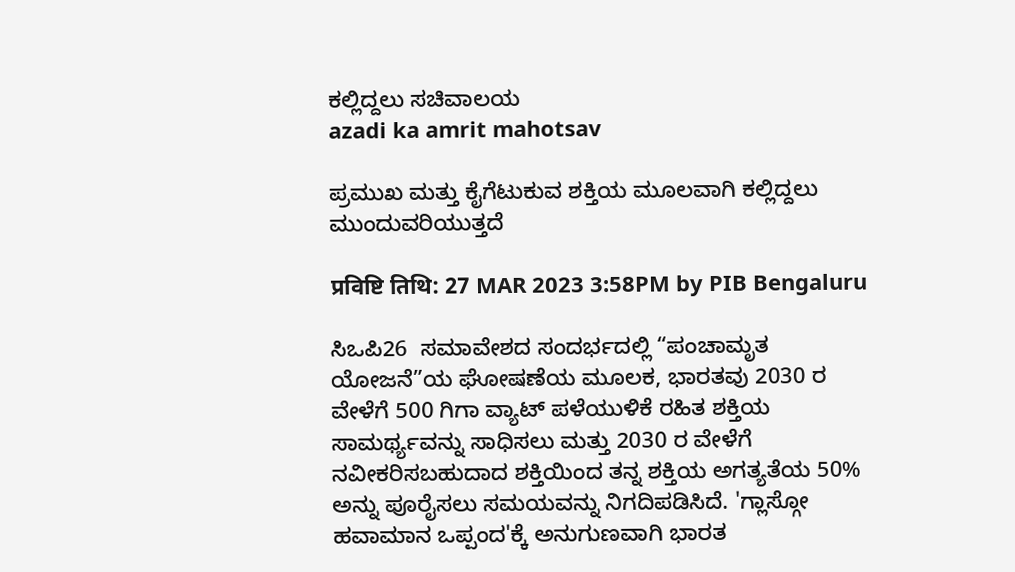ಕಲ್ಲಿದ್ದಲು ಸಚಿವಾಲಯ
azadi ka amrit mahotsav

ಪ್ರಮುಖ ಮತ್ತು ಕೈಗೆಟುಕುವ ಶಕ್ತಿಯ ಮೂಲವಾಗಿ ಕಲ್ಲಿದ್ದಲು ಮುಂದುವರಿಯುತ್ತದೆ

प्रविष्टि तिथि: 27 MAR 2023 3:58PM by PIB Bengaluru

ಸಿಒಪಿ26  ಸಮಾವೇಶದ ಸಂದರ್ಭದಲ್ಲಿ “ಪಂಚಾಮೃತ ಯೋಜನೆ”ಯ ಘೋಷಣೆಯ ಮೂಲಕ, ಭಾರತವು 2030 ರ ವೇಳೆಗೆ 500 ಗಿಗಾ ವ್ಯಾಟ್ ಪಳೆಯುಳಿಕೆ ರಹಿತ ಶಕ್ತಿಯ ಸಾಮರ್ಥ್ಯವನ್ನು ಸಾಧಿಸಲು ಮತ್ತು 2030 ರ ವೇಳೆಗೆ ನವೀಕರಿಸಬಹುದಾದ ಶಕ್ತಿಯಿಂದ ತನ್ನ ಶಕ್ತಿಯ ಅಗತ್ಯತೆಯ 50% ಅನ್ನು ಪೂರೈಸಲು ಸಮಯವನ್ನು ನಿಗದಿಪಡಿಸಿದೆ. 'ಗ್ಲಾಸ್ಗೋ ಹವಾಮಾನ ಒಪ್ಪಂದ'ಕ್ಕೆ ಅನುಗುಣವಾಗಿ ಭಾರತ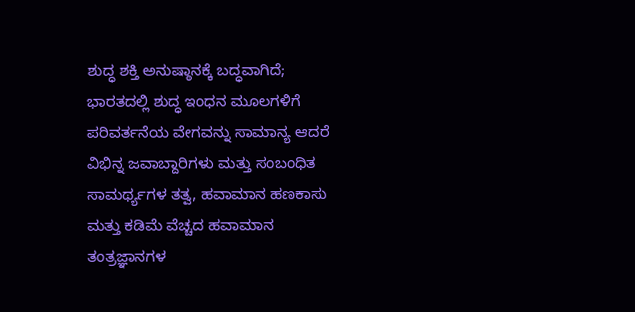ಶುದ್ಧ ಶಕ್ತಿ ಅನುಷ್ಠಾನಕ್ಕೆ ಬದ್ಧವಾಗಿದೆ; ಭಾರತದಲ್ಲಿ ಶುದ್ಧ ಇಂಧನ ಮೂಲಗಳಿಗೆ ಪರಿವರ್ತನೆಯ ವೇಗವನ್ನು ಸಾಮಾನ್ಯ ಆದರೆ ವಿಭಿನ್ನ ಜವಾಬ್ದಾರಿಗಳು ಮತ್ತು ಸಂಬಂಧಿತ ಸಾಮರ್ಥ್ಯಗಳ ತತ್ವ, ಹವಾಮಾನ ಹಣಕಾಸು ಮತ್ತು ಕಡಿಮೆ ವೆಚ್ಚದ ಹವಾಮಾನ ತಂತ್ರಜ್ಞಾನಗಳ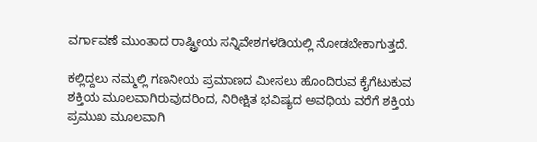ವರ್ಗಾವಣೆ ಮುಂತಾದ ರಾಷ್ಟ್ರೀಯ ಸನ್ನಿವೇಶಗಳಡಿಯಲ್ಲಿ ನೋಡಬೇಕಾಗುತ್ತದೆ.

ಕಲ್ಲಿದ್ದಲು ನಮ್ಮಲ್ಲಿ ಗಣನೀಯ ಪ್ರಮಾಣದ ಮೀಸಲು ಹೊಂದಿರುವ ಕೈಗೆಟುಕುವ ಶಕ್ತಿಯ ಮೂಲವಾಗಿರುವುದರಿಂದ, ನಿರೀಕ್ಷಿತ ಭವಿಷ್ಯದ ಅವಧಿಯ ವರೆಗೆ ಶಕ್ತಿಯ ಪ್ರಮುಖ ಮೂಲವಾಗಿ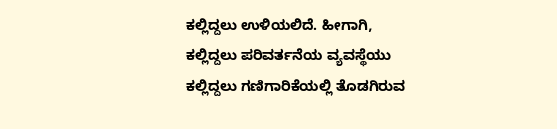ಕಲ್ಲಿದ್ದಲು ಉಳಿಯಲಿದೆ. ಹೀಗಾಗಿ, ಕಲ್ಲಿದ್ದಲು ಪರಿವರ್ತನೆಯ ವ್ಯವಸ್ಥೆಯು ಕಲ್ಲಿದ್ದಲು ಗಣಿಗಾರಿಕೆಯಲ್ಲಿ ತೊಡಗಿರುವ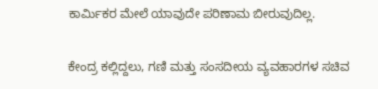ಕಾರ್ಮಿಕರ ಮೇಲೆ ಯಾವುದೇ ಪರಿಣಾಮ ಬೀರುವುದಿಲ್ಲ.

ಕೇಂದ್ರ ಕಲ್ಲಿದ್ದಲು, ಗಣಿ ಮತ್ತು ಸಂಸದೀಯ ವ್ಯವಹಾರಗಳ ಸಚಿವ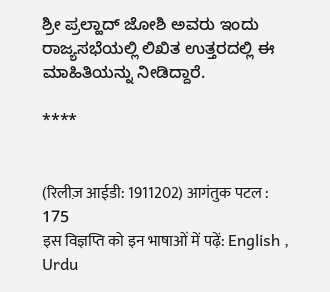ಶ್ರೀ ಪ್ರಲ್ಹಾದ್ ಜೋಶಿ ಅವರು ಇಂದು ರಾಜ್ಯಸಭೆಯಲ್ಲಿ ಲಿಖಿತ ಉತ್ತರದಲ್ಲಿ ಈ ಮಾಹಿತಿಯನ್ನು ನೀಡಿದ್ದಾರೆ.

****


(रिलीज़ आईडी: 1911202) आगंतुक पटल : 175
इस विज्ञप्ति को इन भाषाओं में पढ़ें: English , Urdu